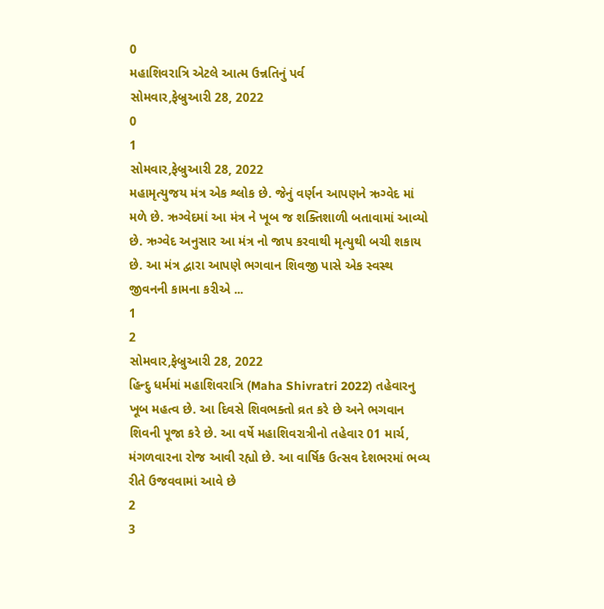0
મહાશિવરાત્રિ એટલે આત્મ ઉન્નતિનું પર્વ
સોમવાર,ફેબ્રુઆરી 28, 2022
0
1
સોમવાર,ફેબ્રુઆરી 28, 2022
મહામૃત્યુજય મંત્ર એક શ્લોક છે. જેનું વર્ણન આપણને ઋગ્વેદ માં મળે છે. ઋગ્વેદમાં આ મંત્ર ને ખૂબ જ શક્તિશાળી બતાવામાં આવ્યો છે. ઋગ્વેદ અનુસાર આ મંત્ર નો જાપ કરવાથી મૃત્યુથી બચી શકાય છે. આ મંત્ર દ્વારા આપણે ભગવાન શિવજી પાસે એક સ્વસ્થ જીવનની કામના કરીએ ...
1
2
સોમવાર,ફેબ્રુઆરી 28, 2022
હિન્દુ ધર્મમાં મહાશિવરાત્રિ (Maha Shivratri 2022) તહેવારનુ ખૂબ મહત્વ છે. આ દિવસે શિવભક્તો વ્રત કરે છે અને ભગવાન શિવની પૂજા કરે છે. આ વર્ષે મહાશિવરાત્રીનો તહેવાર 01 માર્ચ, મંગળવારના રોજ આવી રહ્યો છે. આ વાર્ષિક ઉત્સવ દેશભરમાં ભવ્ય રીતે ઉજવવામાં આવે છે
2
3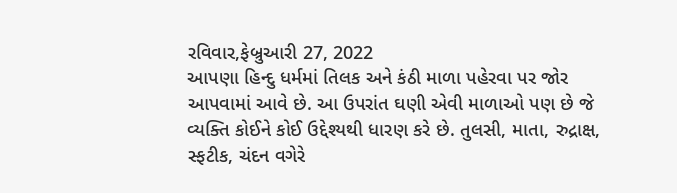રવિવાર,ફેબ્રુઆરી 27, 2022
આપણા હિન્દુ ધર્મમાં તિલક અને કંઠી માળા પહેરવા પર જોર આપવામાં આવે છે. આ ઉપરાંત ઘણી એવી માળાઓ પણ છે જે વ્યક્તિ કોઈને કોઈ ઉદ્દેશ્યથી ધારણ કરે છે. તુલસી, માતા, રુદ્રાક્ષ, સ્ફટીક, ચંદન વગેરે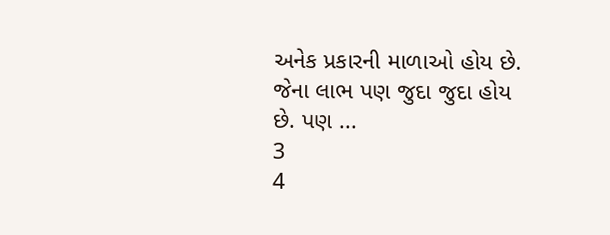અનેક પ્રકારની માળાઓ હોય છે. જેના લાભ પણ જુદા જુદા હોય છે. પણ ...
3
4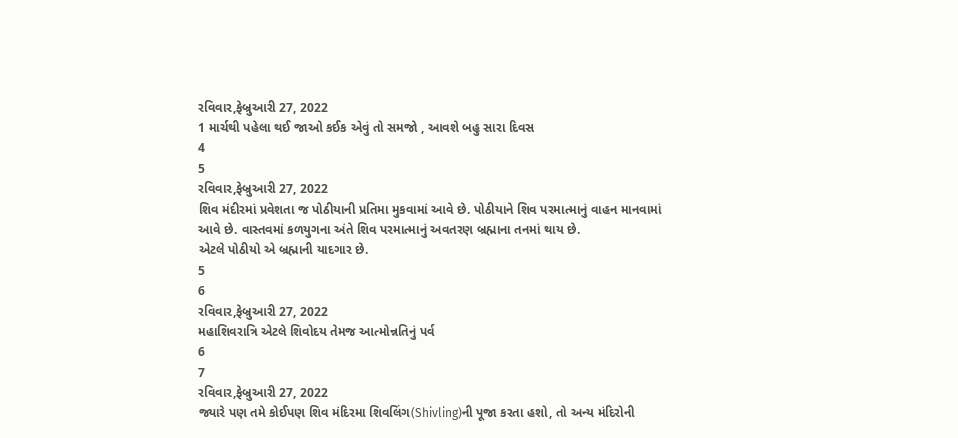રવિવાર,ફેબ્રુઆરી 27, 2022
1 માર્ચથી પહેલા થઈ જાઓ કઈક એવું તો સમજો , આવશે બહુ સારા દિવસ
4
5
રવિવાર,ફેબ્રુઆરી 27, 2022
શિવ મંદીરમાં પ્રવેશતા જ પોઠીયાની પ્રતિમા મુકવામાં આવે છે. પોઠીયાને શિવ પરમાત્માનું વાહન માનવામાં આવે છે. વાસ્તવમાં કળયુગના અંતે શિવ પરમાત્માનું અવતરણ બ્રહ્માના તનમાં થાય છે.
એટલે પોઠીયો એ બ્રહ્માની યાદગાર છે.
5
6
રવિવાર,ફેબ્રુઆરી 27, 2022
મહાશિવરાત્રિ એટલે શિવોદય તેમજ આત્મોન્નતિનું પર્વ
6
7
રવિવાર,ફેબ્રુઆરી 27, 2022
જ્યારે પણ તમે કોઈપણ શિવ મંદિરમા શિવલિંગ(Shivling)ની પૂજા કરતા હશો, તો અન્ય મંદિરોની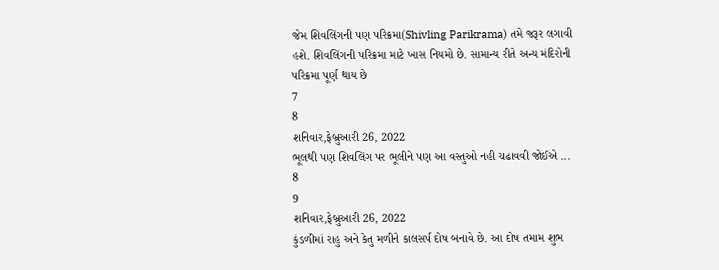જેમ શિવલિંગની પણ પરિક્રમા(Shivling Parikrama) તમે જરૂર લગાવી હશે. શિવલિંગની પરિક્રમા માટે ખાસ નિયમો છે. સામાન્ય રીતે અન્ય મંદિરોની પરિક્રમા પૂર્ણ થાય છે
7
8
શનિવાર,ફેબ્રુઆરી 26, 2022
ભૂલથી પણ શિવલિંગ પર ભૂલીને પણ આ વસ્તુઓ નહી ચઢાવવી જોઈએ ...
8
9
શનિવાર,ફેબ્રુઆરી 26, 2022
કુંડળીમાં રાહુ અને કેતુ મળીને કાલસર્પ દોષ બનાવે છે. આ દોષ તમામ શુભ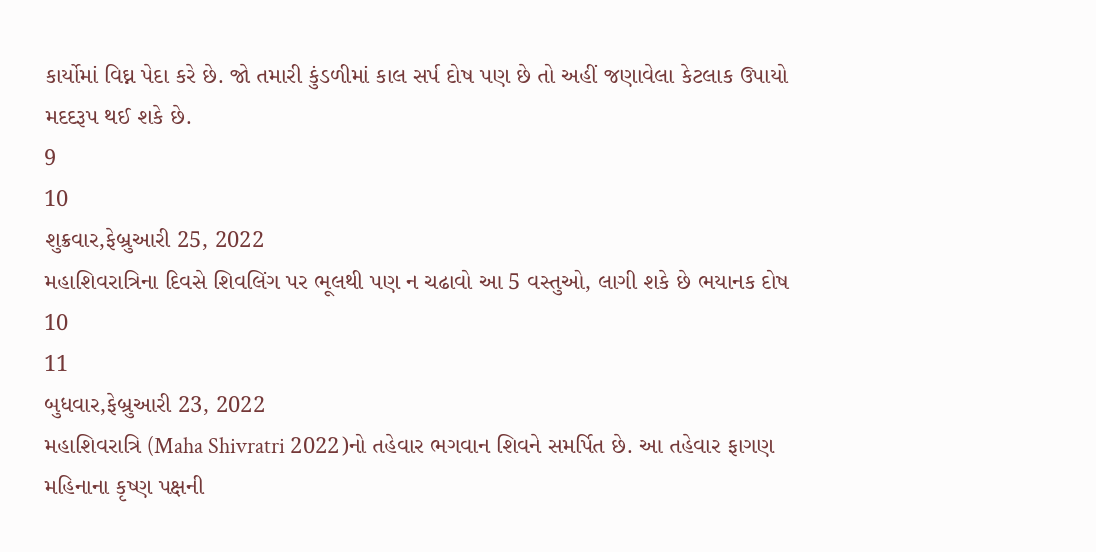કાર્યોમાં વિઘ્ન પેદા કરે છે. જો તમારી કુંડળીમાં કાલ સર્પ દોષ પણ છે તો અહીં જણાવેલા કેટલાક ઉપાયો મદદરૂપ થઈ શકે છે.
9
10
શુક્રવાર,ફેબ્રુઆરી 25, 2022
મહાશિવરાત્રિના દિવસે શિવલિંગ પર ભૂલથી પણ ન ચઢાવો આ 5 વસ્તુઓ, લાગી શકે છે ભયાનક દોષ
10
11
બુધવાર,ફેબ્રુઆરી 23, 2022
મહાશિવરાત્રિ (Maha Shivratri 2022)નો તહેવાર ભગવાન શિવને સમર્પિત છે. આ તહેવાર ફાગણ મહિનાના કૃષ્ણ પક્ષની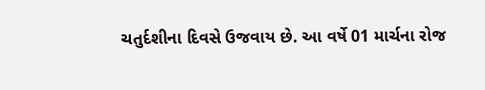ચતુર્દશીના દિવસે ઉજવાય છે. આ વર્ષે 01 માર્ચના રોજ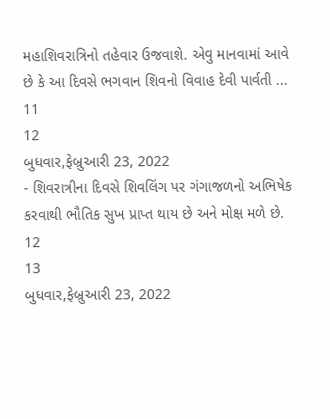મહાશિવરાત્રિનો તહેવાર ઉજવાશે. એવુ માનવામાં આવે છે કે આ દિવસે ભગવાન શિવનો વિવાહ દેવી પાર્વતી ...
11
12
બુધવાર,ફેબ્રુઆરી 23, 2022
- શિવરાત્રીના દિવસે શિવલિંગ પર ગંગાજળનો અભિષેક કરવાથી ભૌતિક સુખ પ્રાપ્ત થાય છે અને મોક્ષ મળે છે.
12
13
બુધવાર,ફેબ્રુઆરી 23, 2022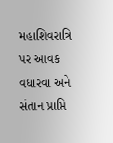મહાશિવરાત્રિ પર આવક વધારવા અને સંતાન પ્રાપ્તિ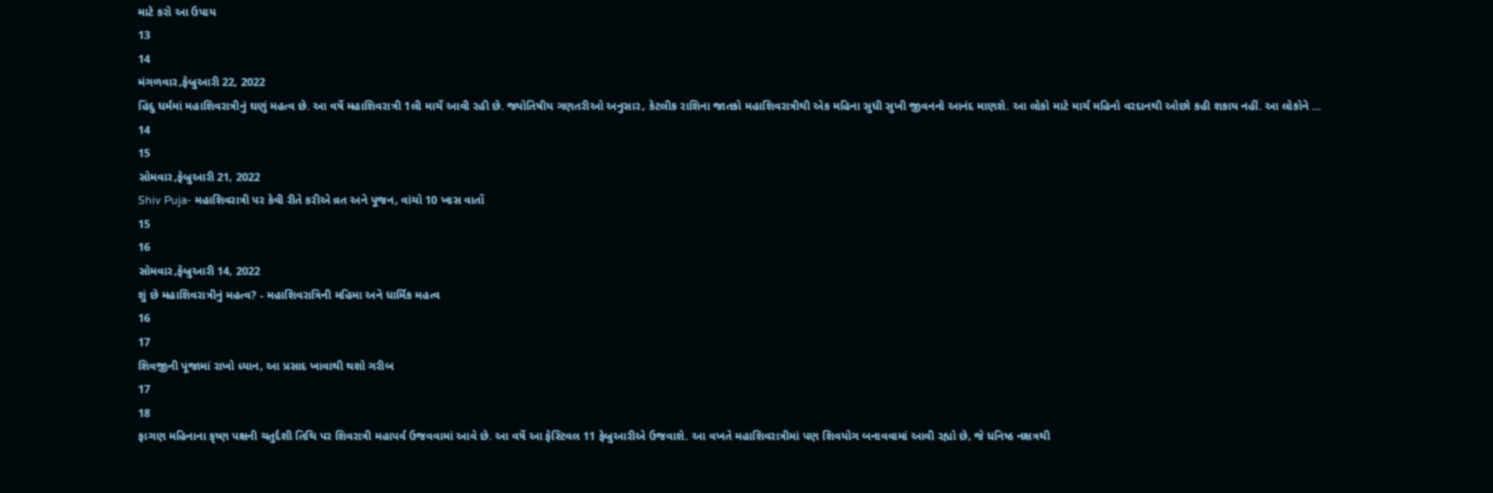માટે કરો આ ઉપાય
13
14
મંગળવાર,ફેબ્રુઆરી 22, 2022
હિંદુ ધર્મમાં મહાશિવરાત્રીનું ઘણું મહત્વ છે. આ વર્ષે મહાશિવરાત્રી 1લી માર્ચે આવી રહી છે. જ્યોતિષીય ગણતરીઓ અનુસાર, કેટલીક રાશિના જાતકો મહાશિવરાત્રીથી એક મહિના સુધી સુખી જીવનનો આનંદ માણશે. આ લોકો માટે માર્ચ મહિનો વરદાનથી ઓછો કહી શકાય નહીં. આ લોકોને ...
14
15
સોમવાર,ફેબ્રુઆરી 21, 2022
Shiv Puja- મહાશિવરાત્રી પર કેવી રીતે કરીએ વ્રત અને પૂજન, વાંચો 10 ખાસ વાતોં
15
16
સોમવાર,ફેબ્રુઆરી 14, 2022
શું છે મહાશિવરાત્રીનું મહત્વ? - મહાશિવરાત્રિની મહિમા અને ધાર્મિક મહત્વ
16
17
શિવજીની પૂજામાં રાખો ધ્યાન, આ પ્રસાદ ખાવાથી થશો ગરીબ
17
18
ફાગણ મહિનાના કૃષ્ણ પક્ષની ચતુર્દશી તિથિ પર શિવરાત્રી મહાપર્વ ઉજવવામાં આવે છે. આ વર્ષે આ ફેસ્ટિવલ 11 ફેબ્રુઆરીએ ઉજવાશે. આ વખતે મહાશિવરાત્રીમાં પણ શિવયોગ બનાવવામાં આવી રહ્યો છે, જે ધનિષ્ઠ નક્ષત્રથી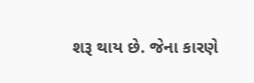શરૂ થાય છે. જેના કારણે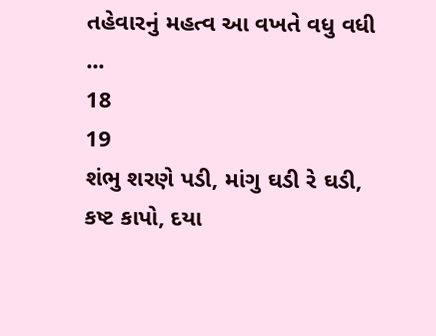તહેવારનું મહત્વ આ વખતે વધુ વધી ...
18
19
શંભુ શરણે પડી, માંગુ ઘડી રે ઘડી,
કષ્ટ કાપો, દયા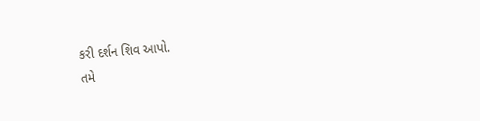કરી દર્શન શિવ આપો.
તમે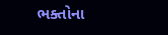ભક્તોના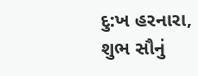દુ:ખ હરનારા,
શુભ સૌનું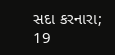સદા કરનારા;
19